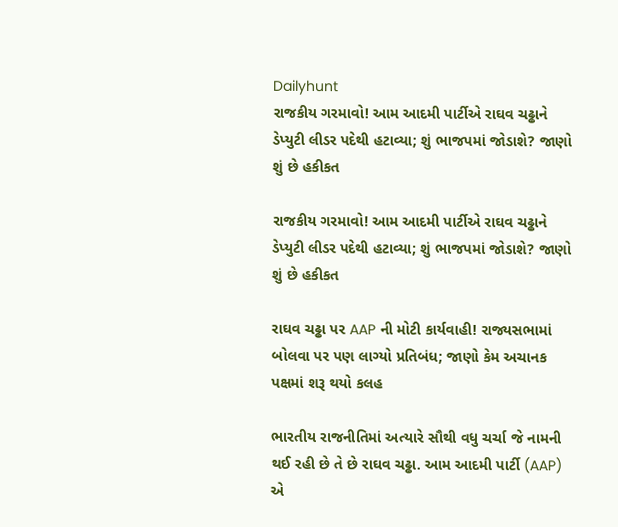Dailyhunt
રાજકીય ગરમાવો! આમ આદમી પાર્ટીએ રાઘવ ચઢ્ઢાને ડેપ્યુટી લીડર પદેથી હટાવ્યા; શું ભાજપમાં જોડાશે? જાણો શું છે હકીકત

રાજકીય ગરમાવો! આમ આદમી પાર્ટીએ રાઘવ ચઢ્ઢાને ડેપ્યુટી લીડર પદેથી હટાવ્યા; શું ભાજપમાં જોડાશે? જાણો શું છે હકીકત

રાઘવ ચઢ્ઢા પર AAP ની મોટી કાર્યવાહી! રાજ્યસભામાં બોલવા પર પણ લાગ્યો પ્રતિબંધ; જાણો કેમ અચાનક પક્ષમાં શરૂ થયો કલહ

ભારતીય રાજનીતિમાં અત્યારે સૌથી વધુ ચર્ચા જે નામની થઈ રહી છે તે છે રાઘવ ચઢ્ઢા. આમ આદમી પાર્ટી (AAP) એ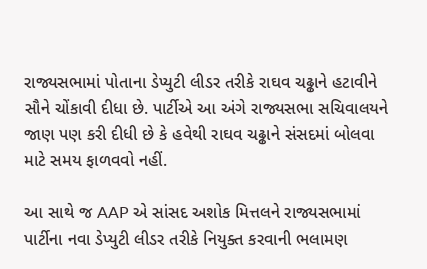રાજ્યસભામાં પોતાના ડેપ્યુટી લીડર તરીકે રાઘવ ચઢ્ઢાને હટાવીને સૌને ચોંકાવી દીધા છે. પાર્ટીએ આ અંગે રાજ્યસભા સચિવાલયને જાણ પણ કરી દીધી છે કે હવેથી રાઘવ ચઢ્ઢાને સંસદમાં બોલવા માટે સમય ફાળવવો નહીં.

આ સાથે જ AAP એ સાંસદ અશોક મિત્તલને રાજ્યસભામાં પાર્ટીના નવા ડેપ્યુટી લીડર તરીકે નિયુક્ત કરવાની ભલામણ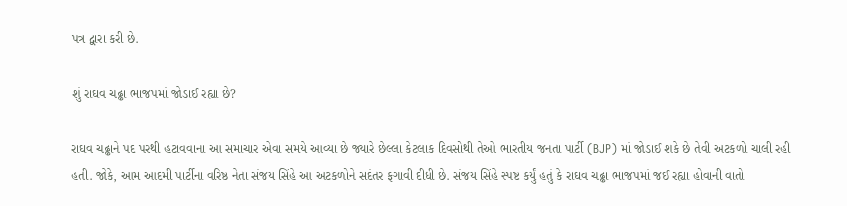પત્ર દ્વારા કરી છે.

શું રાઘવ ચઢ્ઢા ભાજપમાં જોડાઈ રહ્યા છે?

રાઘવ ચઢ્ઢાને પદ પરથી હટાવવાના આ સમાચાર એવા સમયે આવ્યા છે જ્યારે છેલ્લા કેટલાક દિવસોથી તેઓ ભારતીય જનતા પાર્ટી (BJP) માં જોડાઈ શકે છે તેવી અટકળો ચાલી રહી હતી. જોકે, આમ આદમી પાર્ટીના વરિષ્ઠ નેતા સંજય સિંહે આ અટકળોને સદંતર ફગાવી દીધી છે. સંજય સિંહે સ્પષ્ટ કર્યું હતું કે રાઘવ ચઢ્ઢા ભાજપમાં જઈ રહ્યા હોવાની વાતો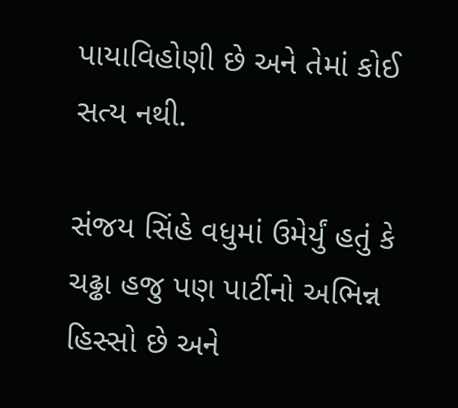પાયાવિહોણી છે અને તેમાં કોઈ સત્ય નથી.

સંજય સિંહે વધુમાં ઉમેર્યું હતું કે ચઢ્ઢા હજુ પણ પાર્ટીનો અભિન્ન હિસ્સો છે અને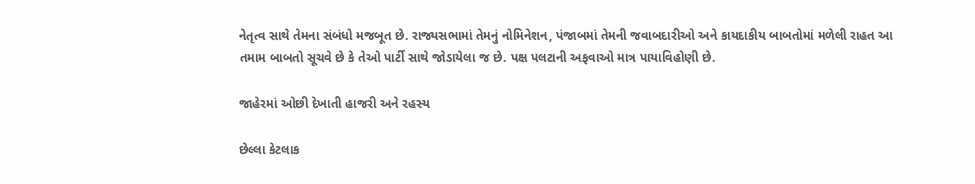નેતૃત્વ સાથે તેમના સંબંધો મજબૂત છે. રાજ્યસભામાં તેમનું નોમિનેશન, પંજાબમાં તેમની જવાબદારીઓ અને કાયદાકીય બાબતોમાં મળેલી રાહત આ તમામ બાબતો સૂચવે છે કે તેઓ પાર્ટી સાથે જોડાયેલા જ છે. પક્ષ પલટાની અફવાઓ માત્ર પાયાવિહોણી છે.

જાહેરમાં ઓછી દેખાતી હાજરી અને રહસ્ય

છેલ્લા કેટલાક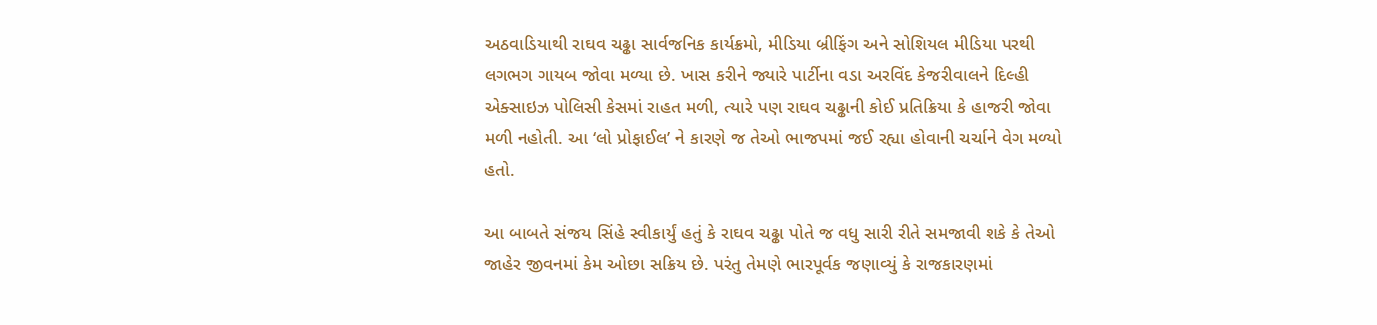અઠવાડિયાથી રાઘવ ચઢ્ઢા સાર્વજનિક કાર્યક્રમો, મીડિયા બ્રીફિંગ અને સોશિયલ મીડિયા પરથી લગભગ ગાયબ જોવા મળ્યા છે. ખાસ કરીને જ્યારે પાર્ટીના વડા અરવિંદ કેજરીવાલને દિલ્હી એક્સાઇઝ પોલિસી કેસમાં રાહત મળી, ત્યારે પણ રાઘવ ચઢ્ઢાની કોઈ પ્રતિક્રિયા કે હાજરી જોવા મળી નહોતી. આ ‘લો પ્રોફાઈલ’ ને કારણે જ તેઓ ભાજપમાં જઈ રહ્યા હોવાની ચર્ચાને વેગ મળ્યો હતો.

આ બાબતે સંજય સિંહે સ્વીકાર્યું હતું કે રાઘવ ચઢ્ઢા પોતે જ વધુ સારી રીતે સમજાવી શકે કે તેઓ જાહેર જીવનમાં કેમ ઓછા સક્રિય છે. પરંતુ તેમણે ભારપૂર્વક જણાવ્યું કે રાજકારણમાં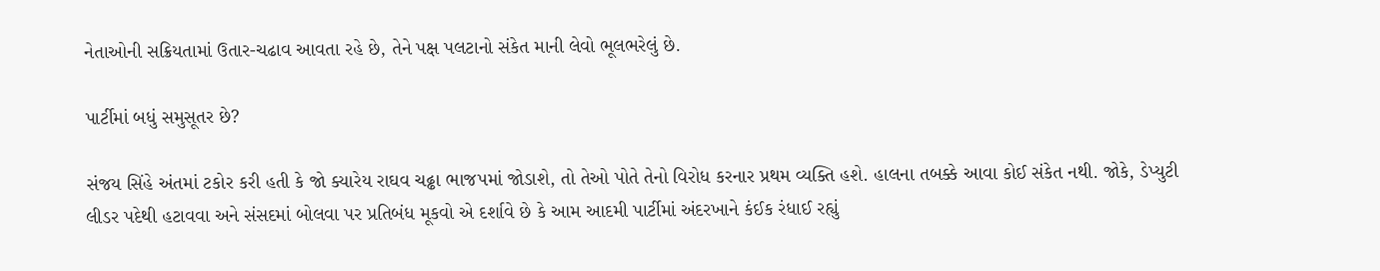નેતાઓની સક્રિયતામાં ઉતાર-ચઢાવ આવતા રહે છે, તેને પક્ષ પલટાનો સંકેત માની લેવો ભૂલભરેલું છે.

પાર્ટીમાં બધું સમુસૂતર છે?

સંજય સિંહે અંતમાં ટકોર કરી હતી કે જો ક્યારેય રાઘવ ચઢ્ઢા ભાજપમાં જોડાશે, તો તેઓ પોતે તેનો વિરોધ કરનાર પ્રથમ વ્યક્તિ હશે. હાલના તબક્કે આવા કોઈ સંકેત નથી. જોકે, ડેપ્યુટી લીડર પદેથી હટાવવા અને સંસદમાં બોલવા પર પ્રતિબંધ મૂકવો એ દર્શાવે છે કે આમ આદમી પાર્ટીમાં અંદરખાને કંઈક રંધાઈ રહ્યું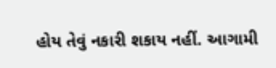હોય તેવું નકારી શકાય નહીં. આગામી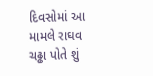દિવસોમાં આ મામલે રાઘવ ચઢ્ઢા પોતે શું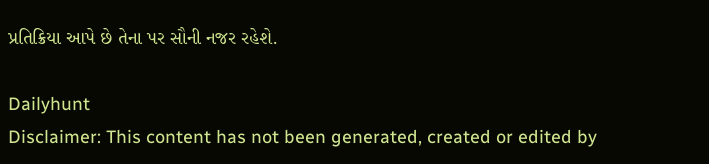પ્રતિક્રિયા આપે છે તેના પર સૌની નજર રહેશે.

Dailyhunt
Disclaimer: This content has not been generated, created or edited by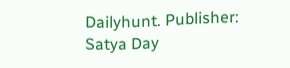Dailyhunt. Publisher: Satya Day